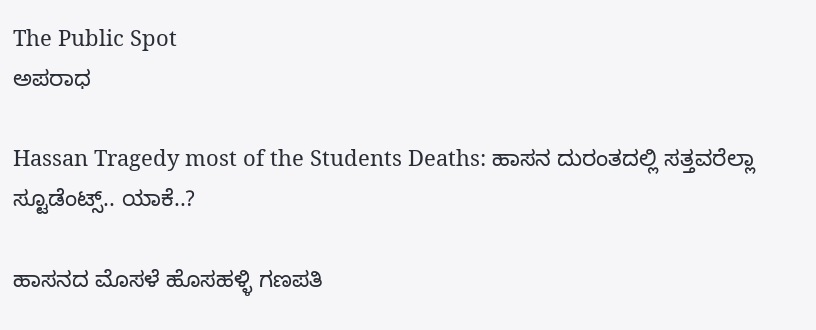The Public Spot
ಅಪರಾಧ

Hassan Tragedy most of the Students Deaths: ಹಾಸನ‌ ದುರಂತದಲ್ಲಿ ಸತ್ತವರೆಲ್ಲಾ ಸ್ಟೂಡೆಂಟ್ಸ್.. ಯಾಕೆ..?

ಹಾಸನದ ಮೊಸಳೆ ಹೊಸಹಳ್ಳಿ ಗಣಪತಿ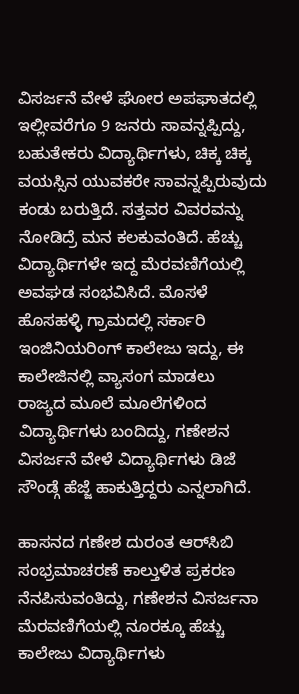ವಿಸರ್ಜನೆ ವೇಳೆ ಘೋರ ಅಪಘಾತದಲ್ಲಿ ಇಲ್ಲೀವರೆಗೂ 9 ಜನರು ಸಾವನ್ನಪ್ಪಿದ್ದು, ಬಹುತೇಕರು ವಿದ್ಯಾರ್ಥಿಗಳು, ಚಿಕ್ಕ ಚಿಕ್ಕ ವಯಸ್ಸಿನ ಯುವಕರೇ ಸಾವನ್ನಪ್ಪಿರುವುದು ಕಂಡು ಬರುತ್ತಿದೆ. ಸತ್ತವರ ವಿವರವನ್ನು ನೋಡಿದ್ರೆ ಮನ ಕಲಕುವಂತಿದೆ. ಹೆಚ್ಚು ವಿದ್ಯಾರ್ಥಿಗಳೇ ಇದ್ದ ಮೆರವಣಿಗೆಯಲ್ಲಿ ಅವಘಡ ಸಂಭವಿಸಿದೆ. ಮೊಸಳೆ ಹೊಸಹಳ್ಳಿ ಗ್ರಾಮದಲ್ಲಿ ಸರ್ಕಾರಿ ಇಂಜಿನಿಯರಿಂಗ್ ಕಾಲೇಜು ಇದ್ದು, ಈ ಕಾಲೇಜಿನಲ್ಲಿ ವ್ಯಾಸಂಗ ಮಾಡಲು ರಾಜ್ಯದ ಮೂಲೆ ಮೂಲೆಗಳಿಂದ ವಿದ್ಯಾರ್ಥಿಗಳು ಬಂದಿದ್ದು, ಗಣೇಶನ ವಿಸರ್ಜನೆ ವೇಳೆ ವಿದ್ಯಾರ್ಥಿಗಳು ಡಿಜೆ ಸೌಂಡ್ಗೆ ಹೆಜ್ಜೆ ಹಾಕುತ್ತಿದ್ದರು ಎನ್ನಲಾಗಿದೆ.

ಹಾಸನದ ಗಣೇಶ ದುರಂತ ಆರ್‌ಸಿಬಿ ಸಂಭ್ರಮಾಚರಣೆ ಕಾಲ್ತುಳಿತ ಪ್ರಕರಣ ನೆನಪಿಸುವಂತಿದ್ದು, ಗಣೇಶನ ವಿಸರ್ಜನಾ ಮೆರವಣಿಗೆಯಲ್ಲಿ ನೂರಕ್ಕೂ ಹೆಚ್ಚು ಕಾಲೇಜು ವಿದ್ಯಾರ್ಥಿಗಳು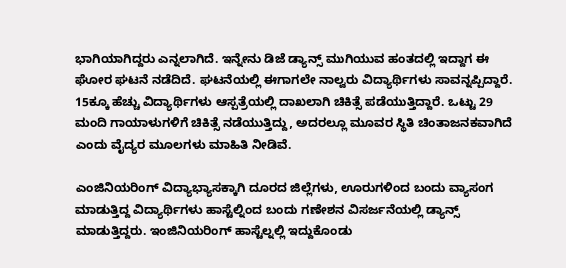ಭಾಗಿಯಾಗಿದ್ದರು ಎನ್ನಲಾಗಿದೆ. ಇನ್ನೇನು ಡಿಜೆ ಡ್ಯಾನ್ಸ್ ಮುಗಿಯುವ ಹಂತದಲ್ಲಿ ಇದ್ದಾಗ ಈ ಘೋರ ಘಟನೆ ನಡೆದಿದೆ. ಘಟನೆಯಲ್ಲಿ ಈಗಾಗಲೇ ನಾಲ್ವರು ವಿದ್ಯಾರ್ಥಿಗಳು ಸಾವನ್ನಪ್ಪಿದ್ದಾರೆ. 15ಕ್ಕೂ ಹೆಚ್ಚು ವಿದ್ಯಾರ್ಥಿಗಳು ಆಸ್ಪತ್ರೆಯಲ್ಲಿ ದಾಖಲಾಗಿ ಚಿಕಿತ್ಸೆ ಪಡೆಯುತ್ತಿದ್ದಾರೆ. ಒಟ್ಟು 29 ಮಂದಿ ಗಾಯಾಳುಗಳಿಗೆ ಚಿಕಿತ್ಸೆ ನಡೆಯುತ್ತಿದ್ದು, ಅದರಲ್ಲೂ ಮೂವರ ಸ್ಥಿತಿ ಚಿಂತಾಜನಕವಾಗಿದೆ ಎಂದು ವೈದ್ಯರ ಮೂಲಗಳು ಮಾಹಿತಿ ನೀಡಿವೆ.

ಎಂಜಿನಿಯರಿಂಗ್ ವಿದ್ಯಾಭ್ಯಾಸಕ್ಕಾಗಿ ದೂರದ ಜಿಲ್ಲೆಗಳು, ಊರುಗಳಿಂದ ಬಂದು ವ್ಯಾಸಂಗ ಮಾಡುತ್ತಿದ್ದ ವಿದ್ಯಾರ್ಥಿಗಳು ಹಾಸ್ಟೆಲ್ನಿಂದ ಬಂದು ಗಣೇಶನ ವಿಸರ್ಜನೆಯಲ್ಲಿ ಡ್ಯಾನ್ಸ್ ಮಾಡುತ್ತಿದ್ದರು. ಇಂಜಿನಿಯರಿಂಗ್ ಹಾಸ್ಟೆಲ್ನಲ್ಲಿ ಇದ್ದುಕೊಂಡು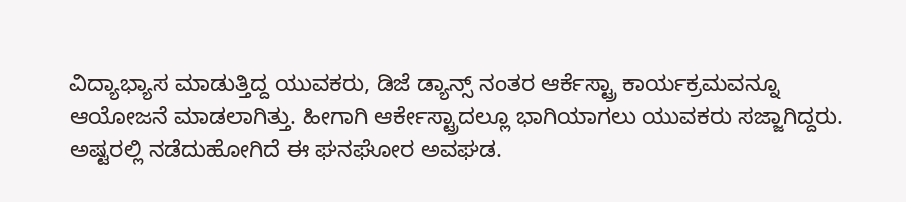ವಿದ್ಯಾಭ್ಯಾಸ ಮಾಡುತ್ತಿದ್ದ ಯುವಕರು, ಡಿಜೆ ಡ್ಯಾನ್ಸ್ ನಂತರ ಆರ್ಕೆಸ್ಟ್ರಾ ಕಾರ್ಯಕ್ರಮವನ್ನೂ ಆಯೋಜನೆ ಮಾಡಲಾಗಿತ್ತು. ಹೀಗಾಗಿ ಆರ್ಕೇಸ್ಟ್ರಾದಲ್ಲೂ ಭಾಗಿಯಾಗಲು ಯುವಕರು ಸಜ್ಜಾಗಿದ್ದರು. ಅಷ್ಟರಲ್ಲಿ ನಡೆದುಹೋಗಿದೆ ಈ ಘನಘೋರ ಅವಘಡ.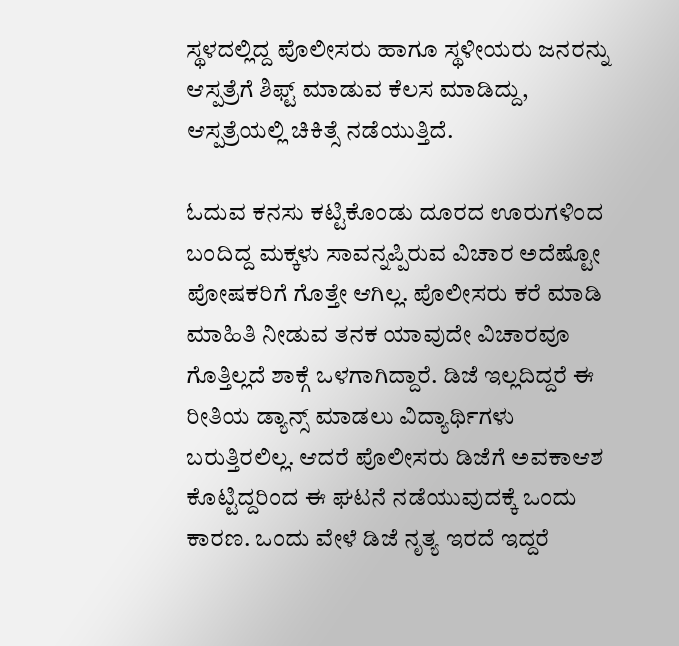ಸ್ಥಳದಲ್ಲಿದ್ದ ಪೊಲೀಸರು ಹಾಗೂ ಸ್ಥಳೀಯರು ಜನರನ್ನು ಆಸ್ಪತ್ರೆಗೆ ಶಿಫ್ಟ್ ಮಾಡುವ ಕೆಲಸ ಮಾಡಿದ್ದು, ಆಸ್ಪತ್ರೆಯಲ್ಲಿ ಚಿಕಿತ್ಸೆ ನಡೆಯುತ್ತಿದೆ.

ಓದುವ ಕನಸು ಕಟ್ಟಿಕೊಂಡು ದೂರದ ಊರುಗಳಿಂದ ಬಂದಿದ್ದ ಮಕ್ಕಳು ಸಾವನ್ನಪ್ಪಿರುವ ವಿಚಾರ ಅದೆಷ್ಟೋ ಪೋಷಕರಿಗೆ ಗೊತ್ತೇ ಆಗಿಲ್ಲ. ಪೊಲೀಸರು ಕರೆ ಮಾಡಿ ಮಾಹಿತಿ ನೀಡುವ ತನಕ ಯಾವುದೇ ವಿಚಾರವೂ ಗೊತ್ತಿಲ್ಲದೆ ಶಾಕ್ಗೆ ಒಳಗಾಗಿದ್ದಾರೆ. ಡಿಜೆ ಇಲ್ಲದಿದ್ದರೆ ಈ ರೀತಿಯ ಡ್ಯಾನ್ಸ್ ಮಾಡಲು ವಿದ್ಯಾರ್ಥಿಗಳು ಬರುತ್ತಿರಲಿಲ್ಲ. ಆದರೆ ಪೊಲೀಸರು ಡಿಜೆಗೆ ಅವಕಾಆಶ ಕೊಟ್ಟಿದ್ದರಿಂದ ಈ ಘಟನೆ ನಡೆಯುವುದಕ್ಕೆ ಒಂದು ಕಾರಣ. ಒಂದು ವೇಳೆ ಡಿಜೆ ನೃತ್ಯ ಇರದೆ ಇದ್ದರೆ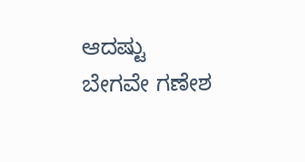ಆದಷ್ಟು ಬೇಗವೇ ಗಣೇಶ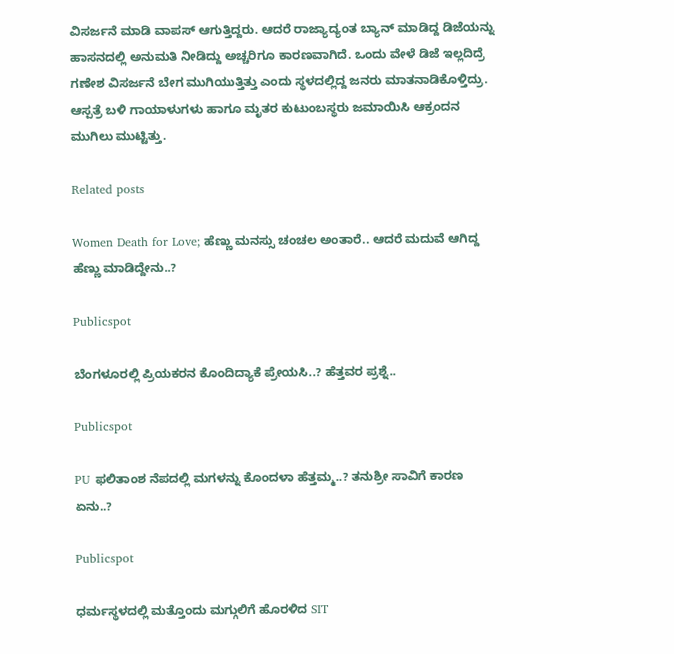ವಿಸರ್ಜನೆ ಮಾಡಿ ವಾಪಸ್ ಆಗುತ್ತಿದ್ದರು. ಆದರೆ ರಾಜ್ಯಾದ್ಯಂತ ಬ್ಯಾನ್ ಮಾಡಿದ್ದ ಡಿಜೆಯನ್ನು ಹಾಸನದಲ್ಲಿ ಅನುಮತಿ ನೀಡಿದ್ದು ಅಚ್ಚರಿಗೂ ಕಾರಣವಾಗಿದೆ. ಒಂದು ವೇಳೆ ಡಿಜೆ ಇಲ್ಲದಿದ್ರೆ ಗಣೇಶ ವಿಸರ್ಜನೆ ಬೇಗ ಮುಗಿಯುತ್ತಿತ್ತು ಎಂದು ಸ್ಥಳದಲ್ಲಿದ್ದ ಜನರು ಮಾತನಾಡಿಕೊಳ್ತಿದ್ರು. ಆಸ್ಪತ್ರೆ ಬಳಿ ಗಾಯಾಳುಗಳು ಹಾಗೂ ಮೃತರ ಕುಟುಂಬಸ್ಥರು ಜಮಾಯಿಸಿ ಆಕ್ರಂದನ ಮುಗಿಲು ಮುಟ್ಟಿತ್ತು.

Related posts

Women Death for Love; ಹೆಣ್ಣು ಮನಸ್ಸು ಚಂಚಲ ಅಂತಾರೆ.. ಆದರೆ ಮದುವೆ ಆಗಿದ್ದ ಹೆಣ್ಣು ಮಾಡಿದ್ದೇನು..?

Publicspot

ಬೆಂಗಳೂರಲ್ಲಿ ಪ್ರಿಯಕರನ ಕೊಂದಿದ್ಯಾಕೆ ಪ್ರೇಯಸಿ..? ಹೆತ್ತವರ ಪ್ರಶ್ನೆ..

Publicspot

PU ಫಲಿತಾಂಶ ನೆಪದಲ್ಲಿ ಮಗಳನ್ನು ಕೊಂದಳಾ ಹೆತ್ತಮ್ಮ..? ತನುಶ್ರೀ ಸಾವಿಗೆ ಕಾರಣ ಏನು..?

Publicspot

ಧರ್ಮಸ್ಥಳದಲ್ಲಿ ಮತ್ತೊಂದು ಮಗ್ಗುಲಿಗೆ ಹೊರಳಿದ SIT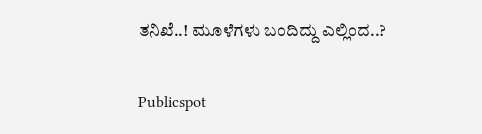ತನಿಖೆ..! ಮೂಳೆಗಳು ಬಂದಿದ್ದು ಎಲ್ಲಿಂದ..?

Publicspot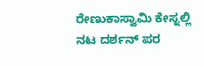ರೇಣುಕಾಸ್ವಾಮಿ ಕೇಸ್ನಲ್ಲಿ ನಟ ದರ್ಶನ್ ಪರ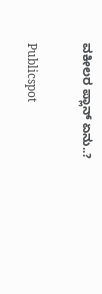ವಕೀಲರ ಪ್ಲಾನ್ ಏನು..?

Publicspot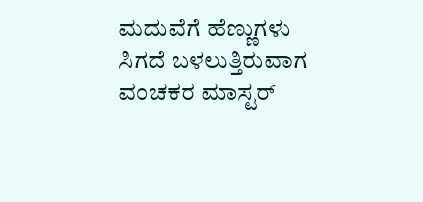ಮದುವೆಗೆ ಹೆಣ್ಣುಗಳು ಸಿಗದೆ ಬಳಲುತ್ತಿರುವಾಗ ವಂಚಕರ ಮಾಸ್ಟರ್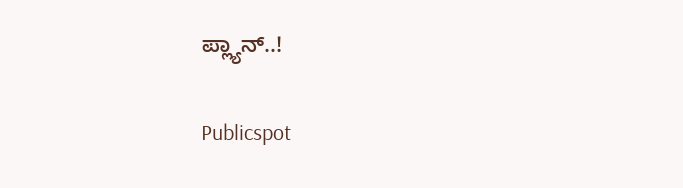ಪ್ಲ್ಯಾನ್..!

Publicspot